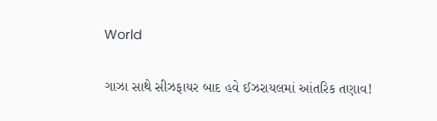World

ગાઝા સાથે સીઝફાયર બાદ હવે ઈઝરાયલમાં આંતરિક તણાવ!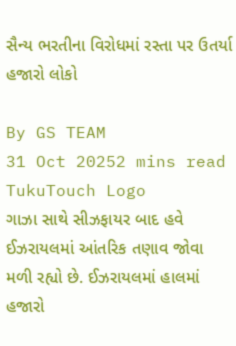સૈન્ય ભરતીના વિરોધમાં રસ્તા પર ઉતર્યા હજારો લોકો

By GS TEAM
31 Oct 20252 mins read
TukuTouch Logo
ગાઝા સાથે સીઝફાયર બાદ હવે ઈઝરાયલમાં આંતરિક તણાવ જોવા મળી રહ્યો છે. ઈઝરાયલમાં હાલમાં હજારો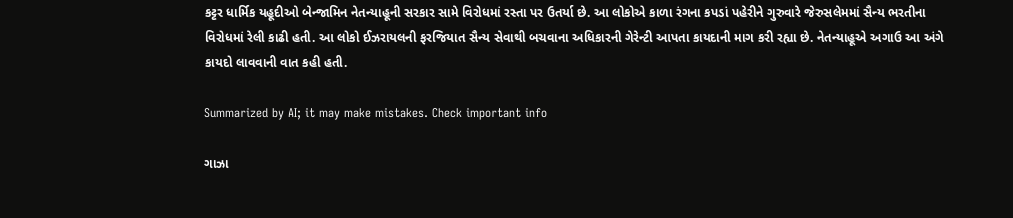કટ્ટર ધાર્મિક યહૂદીઓ બેન્જામિન નેતન્યાહૂની સરકાર સામે વિરોધમાં રસ્તા પર ઉતર્યા છે. આ લોકોએ કાળા રંગના કપડાં પહેરીને ગુરુવારે જેરુસલેમમાં સૈન્ય ભરતીના વિરોધમાં રેલી કાઢી હતી. આ લોકો ઈઝરાયલની ફરજિયાત સૈન્ય સેવાથી બચવાના અધિકારની ગેરેન્ટી આપતા કાયદાની માગ કરી રહ્યા છે. નેતન્યાહૂએ અગાઉ આ અંગે કાયદો લાવવાની વાત કહી હતી.

Summarized by AI; it may make mistakes. Check important info

ગાઝા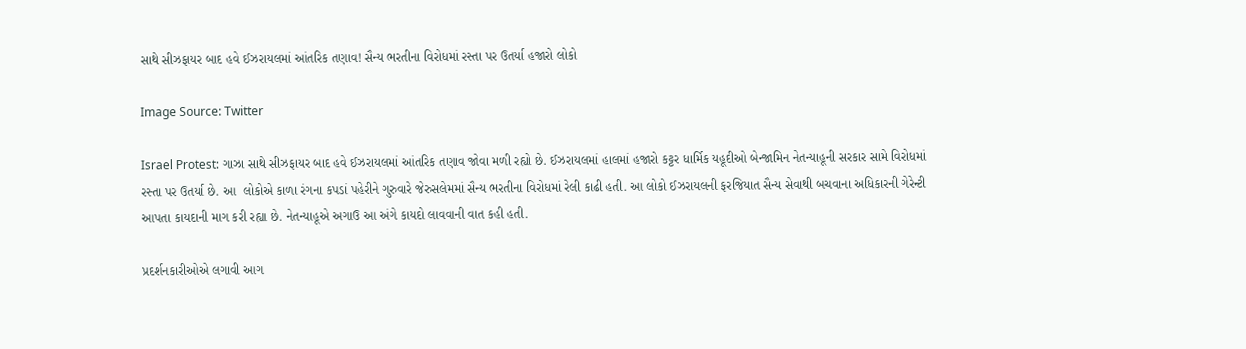સાથે સીઝફાયર બાદ હવે ઈઝરાયલમાં આંતરિક તણાવ! સૈન્ય ભરતીના વિરોધમાં રસ્તા પર ઉતર્યા હજારો લોકો

Image Source: Twitter

Israel Protest: ગાઝા સાથે સીઝફાયર બાદ હવે ઈઝરાયલમાં આંતરિક તણાવ જોવા મળી રહ્યો છે. ઈઝરાયલમાં હાલમાં હજારો કટ્ટર ધાર્મિક યહૂદીઓ બેન્જામિન નેતન્યાહૂની સરકાર સામે વિરોધમાં રસ્તા પર ઉતર્યા છે. આ  લોકોએ કાળા રંગના કપડાં પહેરીને ગુરુવારે જેરુસલેમમાં સૈન્ય ભરતીના વિરોધમાં રેલી કાઢી હતી. આ લોકો ઈઝરાયલની ફરજિયાત સૈન્ય સેવાથી બચવાના અધિકારની ગેરેન્ટી આપતા કાયદાની માગ કરી રહ્યા છે. નેતન્યાહૂએ અગાઉ આ અંગે કાયદો લાવવાની વાત કહી હતી.

પ્રદર્શનકારીઓએ લગાવી આગ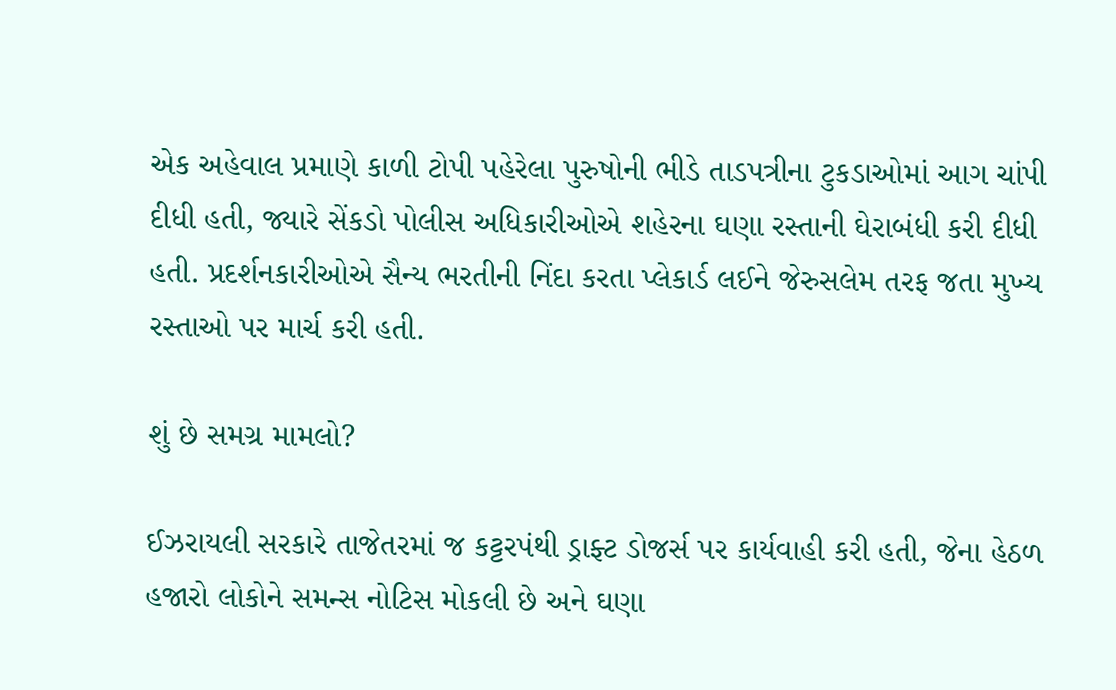એક અહેવાલ પ્રમાણે કાળી ટોપી પહેરેલા પુરુષોની ભીડે તાડપત્રીના ટુકડાઓમાં આગ ચાંપી દીધી હતી, જ્યારે સેંકડો પોલીસ અધિકારીઓએ શહેરના ઘણા રસ્તાની ઘેરાબંધી કરી દીધી હતી. પ્રદર્શનકારીઓએ સૈન્ય ભરતીની નિંદા કરતા પ્લેકાર્ડ લઈને જેરુસલેમ તરફ જતા મુખ્ય રસ્તાઓ પર માર્ચ કરી હતી.

શું છે સમગ્ર મામલો?

ઈઝરાયલી સરકારે તાજેતરમાં જ કટ્ટરપંથી ડ્રાફ્ટ ડોજર્સ પર કાર્યવાહી કરી હતી, જેના હેઠળ હજારો લોકોને સમન્સ નોટિસ મોકલી છે અને ઘણા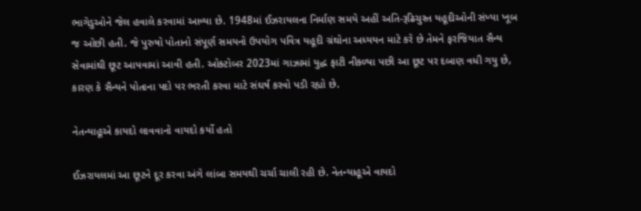ભાગેડુઓને જેલ હવાલે કરવામાં આવ્યા છે. 1948માં ઈઝરાયલના નિર્માણ સમયે અહીં અતિ-રૂઢિચુસ્ત યહૂદીઓની સંખ્યા ખૂબ જ ઓછી હતી. જે પુરુષો પોતાનો સંપૂર્ણ સમયનો ઉપયોગ પવિત્ર યહૂદી ગ્રંથોના અધ્યયન માટે કરે છે તેમને ફરજિયાત સૈન્ય સેવામાંથી છૂટ આપવામાં આવી હતી. ઓક્ટોબર 2023માં ગાઝામાં યુદ્ધ ફાટી નીકળ્યા પછી આ છૂટ પર દબાણ વધી ગયુ છે, કારણ કે સૈન્યને પોતાના પદો પર ભરતી કરવા માટે સંઘર્ષ કરવો પડી રહ્યો છે.

નેતન્યાહૂએ કાયદો લાવવાનો વાયદો કર્યો હતો

ઈઝરાયલમાં આ છૂટને દૂર કરવા અંગે લાંબા સમયથી ચર્ચા ચાલી રહી છે. નેતન્યાહૂએ વાયદો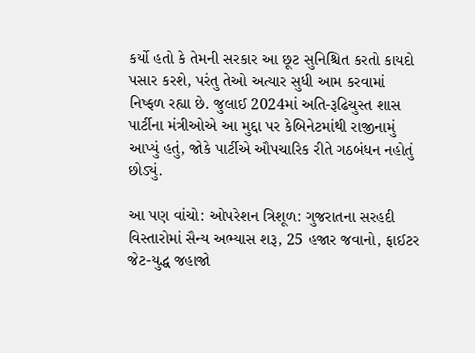કર્યો હતો કે તેમની સરકાર આ છૂટ સુનિશ્ચિત કરતો કાયદો પસાર કરશે, પરંતુ તેઓ અત્યાર સુધી આમ કરવામાં નિષ્ફળ રહ્યા છે. જુલાઈ 2024માં અતિ-રૂઢિચુસ્ત શાસ પાર્ટીના મંત્રીઓએ આ મુદ્દા પર કેબિનેટમાંથી રાજીનામું આપ્યું હતું, જોકે પાર્ટીએ ઔપચારિક રીતે ગઠબંધન નહોતું છોડ્યું.

આ પણ વાંચો: ઓપરેશન ત્રિશૂળ: ગુજરાતના સરહદી વિસ્તારોમાં સૈન્ય અભ્યાસ શરૂ, 25 હજાર જવાનો, ફાઈટર જેટ-યુદ્ધ જહાજો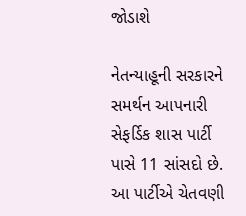જોડાશે

નેતન્યાહૂની સરકારને સમર્થન આપનારી સેફર્ડિક શાસ પાર્ટી પાસે 11 સાંસદો છે. આ પાર્ટીએ ચેતવણી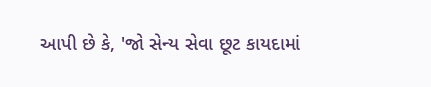આપી છે કે, 'જો સેન્ય સેવા છૂટ કાયદામાં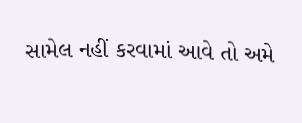સામેલ નહીં કરવામાં આવે તો અમે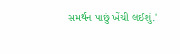સમર્થન પાછું ખેંચી લઈશું.'